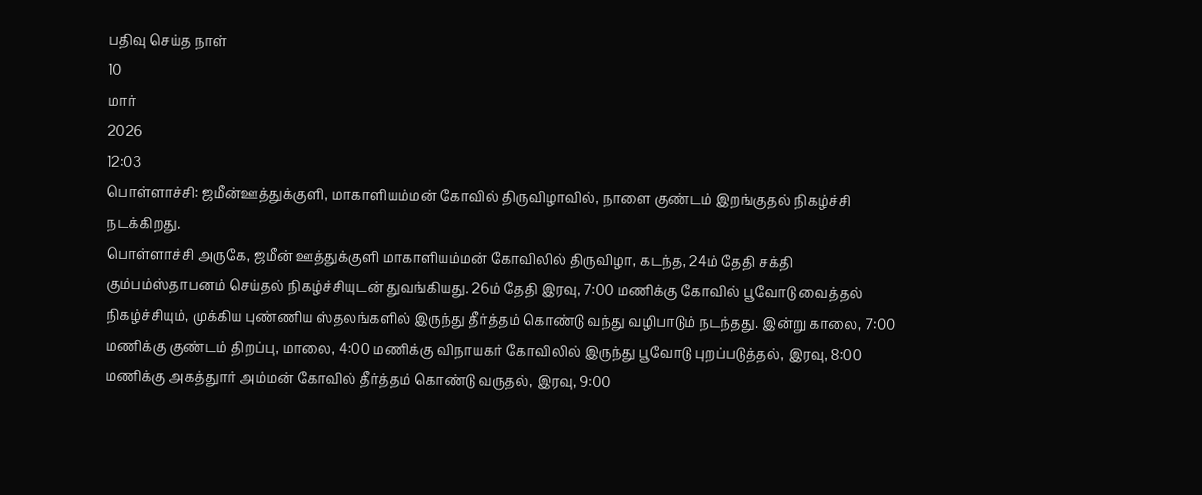பதிவு செய்த நாள்
10
மார்
2026
12:03
பொள்ளாச்சி: ஜமீன்ஊத்துக்குளி, மாகாளியம்மன் கோவில் திருவிழாவில், நாளை குண்டம் இறங்குதல் நிகழ்ச்சி நடக்கிறது.
பொள்ளாச்சி அருகே, ஜமீன் ஊத்துக்குளி மாகாளியம்மன் கோவிலில் திருவிழா, கடந்த, 24ம் தேதி சக்தி கும்பம்ஸ்தாபனம் செய்தல் நிகழ்ச்சியுடன் துவங்கியது. 26ம் தேதி இரவு, 7:00 மணிக்கு கோவில் பூவோடு வைத்தல் நிகழ்ச்சியும், முக்கிய புண்ணிய ஸ்தலங்களில் இருந்து தீர்த்தம் கொண்டு வந்து வழிபாடும் நடந்தது. இன்று காலை, 7:00 மணிக்கு குண்டம் திறப்பு, மாலை, 4:00 மணிக்கு விநாயகர் கோவிலில் இருந்து பூவோடு புறப்படுத்தல், இரவு, 8:00 மணிக்கு அகத்துார் அம்மன் கோவில் தீர்த்தம் கொண்டு வருதல், இரவு, 9:00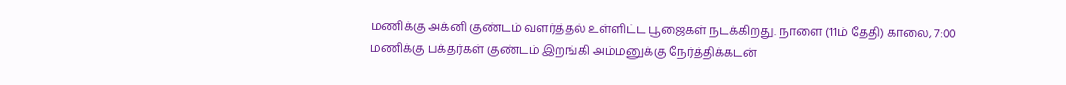மணிக்கு அக்னி குண்டம் வளர்த்தல் உள்ளிட்ட பூஜைகள் நடக்கிறது. நாளை (11ம் தேதி) காலை, 7:00 மணிக்கு பக்தர்கள் குண்டம் இறங்கி அம்மனுக்கு நேர்த்திக்கடன்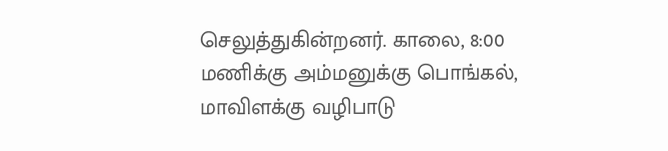செலுத்துகின்றனர். காலை, 8:00 மணிக்கு அம்மனுக்கு பொங்கல், மாவிளக்கு வழிபாடு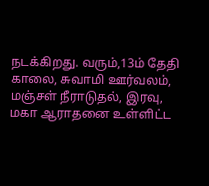நடக்கிறது. வரும்,13ம் தேதி காலை, சுவாமி ஊர்வலம், மஞ்சள் நீராடுதல், இரவு, மகா ஆராதனை உள்ளிட்ட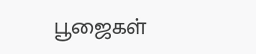பூஜைகள்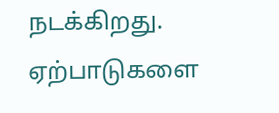நடக்கிறது. ஏற்பாடுகளை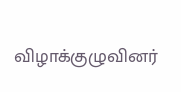விழாக்குழுவினர்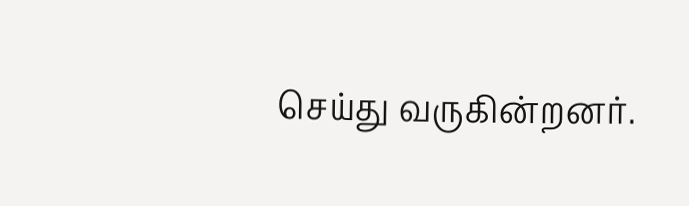செய்து வருகின்றனர்.